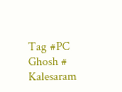Tag #PC Ghosh # Kalesaram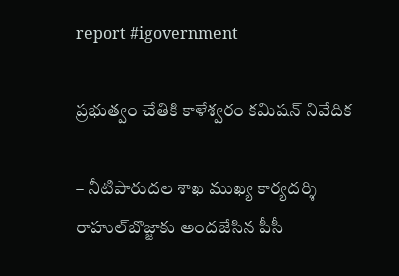report #igovernment

ప్రభుత్వం చేతికి కాళేశ్వరం కమిషన్‌ నివేదిక

– నీటిపారుదల శాఖ ముఖ్య కార్యదర్శి రాహుల్‌బొజ్జాకు అందజేసిన పీసీ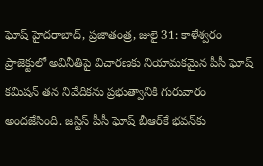ఘోష్‌ హైదరాబాద్‌, ప్రజాతంత్ర, జులై 31: కాళేశ్వరం ప్రాజెక్టులో అవినీతిపై విచారణకు నియామకమైన పీసీ ఘోష్‌ కమిషన్‌ తన నివేదికను ప్రభుత్వానికి గురువారం అందజేసింది. జస్టిస్‌ పీసీ ఘోష్‌ బీఆర్‌కే భవన్‌కు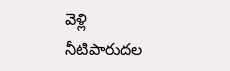వెళ్లి నీటిపారుదల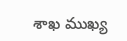శాఖ ముఖ్య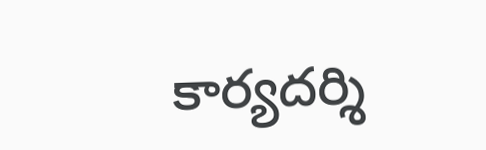కార్యదర్శి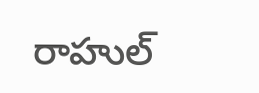రాహుల్‌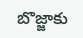బొజ్జాకు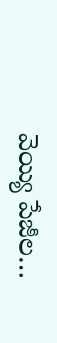వెయ్యి పేజీల…